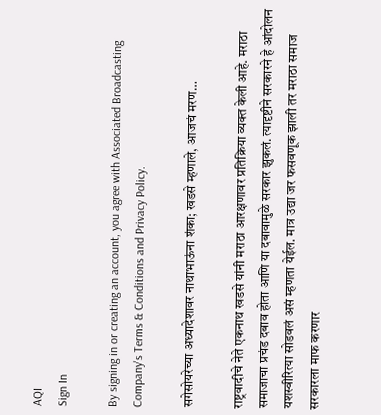AQI
Sign In

By signing in or creating an account, you agree with Associated Broadcasting Company's Terms & Conditions and Privacy Policy.

सगेसोयरेच्या अध्यादेशावर नाथाभाऊंना शंका; खडसे म्हणाले, आजचं मरण…

राष्ट्रवादीचे नेते एकनाथ खडसे यांनी मराठा आरक्षणावर प्रतिक्रिया व्यक्त केली आहे. मराठा समाजाचा प्रचंड दबाव होता आणि या दबावामुळे सरकार झुकलं. त्यादृष्टीने सरकारने हे आंदोलन यशस्वीरित्या सोडवलं असं म्हणता येईल. मात्र उद्या जर फसवणूक झाली तर मराठा समाज सरकारला माफ करणार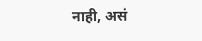नाही, असं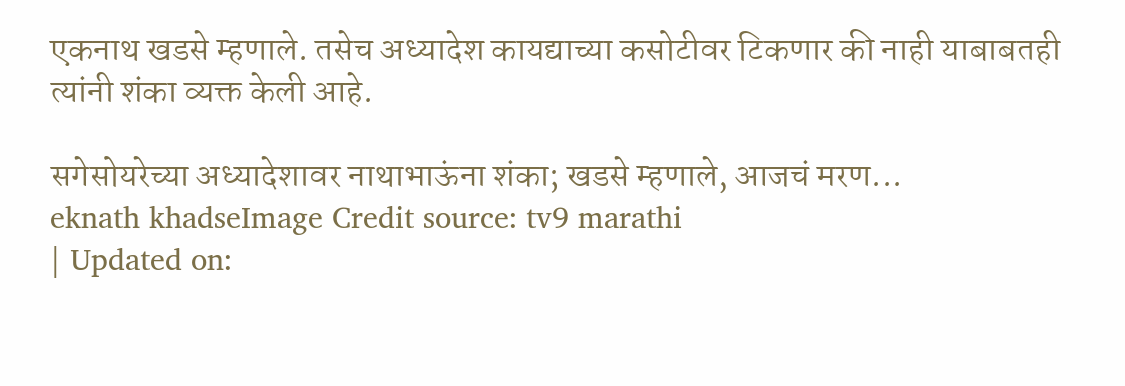एकनाथ खडसे म्हणाले. तसेच अध्यादेश कायद्याच्या कसोटीवर टिकणार की नाही याबाबतही त्यांनी शंका व्यक्त केली आहे.

सगेसोयरेच्या अध्यादेशावर नाथाभाऊंना शंका; खडसे म्हणाले, आजचं मरण...
eknath khadseImage Credit source: tv9 marathi
| Updated on: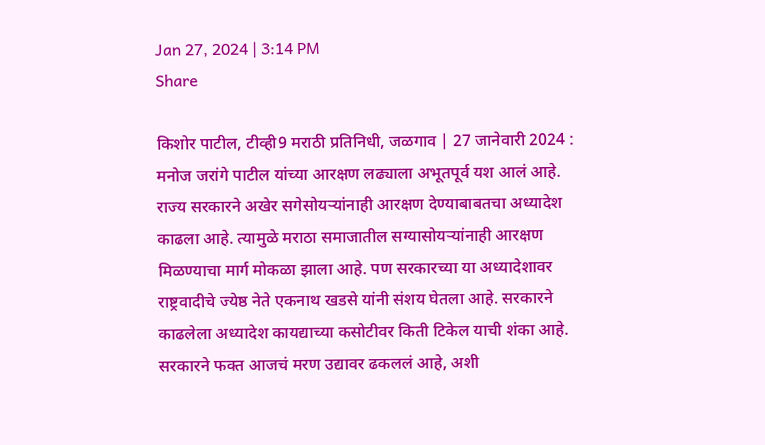Jan 27, 2024 | 3:14 PM
Share

किशोर पाटील, टीव्ही9 मराठी प्रतिनिधी, जळगाव | 27 जानेवारी 2024 : मनोज जरांगे पाटील यांच्या आरक्षण लढ्याला अभूतपूर्व यश आलं आहे. राज्य सरकारने अखेर सगेसोयऱ्यांनाही आरक्षण देण्याबाबतचा अध्यादेश काढला आहे. त्यामुळे मराठा समाजातील सग्यासोयऱ्यांनाही आरक्षण मिळण्याचा मार्ग मोकळा झाला आहे. पण सरकारच्या या अध्यादेशावर राष्ट्रवादीचे ज्येष्ठ नेते एकनाथ खडसे यांनी संशय घेतला आहे. सरकारने काढलेला अध्यादेश कायद्याच्या कसोटीवर किती टिकेल याची शंका आहे. सरकारने फक्त आजचं मरण उद्यावर ढकललं आहे, अशी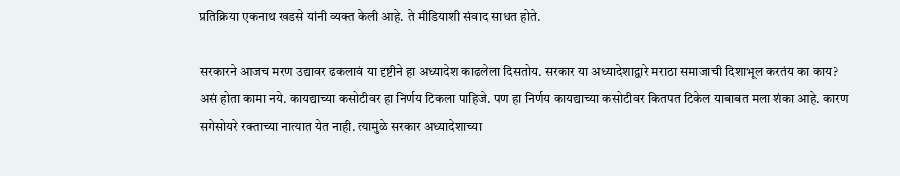प्रतिक्रिया एकनाथ खडसे यांनी व्यक्त केली आहे. ते मीडियाशी संवाद साधत होते.

सरकारने आजच मरण उद्यावर ढकलावं या दृष्टीने हा अध्यादेश काढलेला दिसतोय. सरकार या अध्यादेशाद्वारे मराठा समाजाची दिशाभूल करतंय का काय? असं होता कामा नये. कायद्याच्या कसोटीवर हा निर्णय टिकला पाहिजे. पण हा निर्णय कायद्याच्या कसोटीवर कितपत टिकेल याबाबत मला शंका आहे. कारण सगेसोयरे रक्ताच्या नात्यात येत नाही. त्यामुळे सरकार अध्यादेशाच्या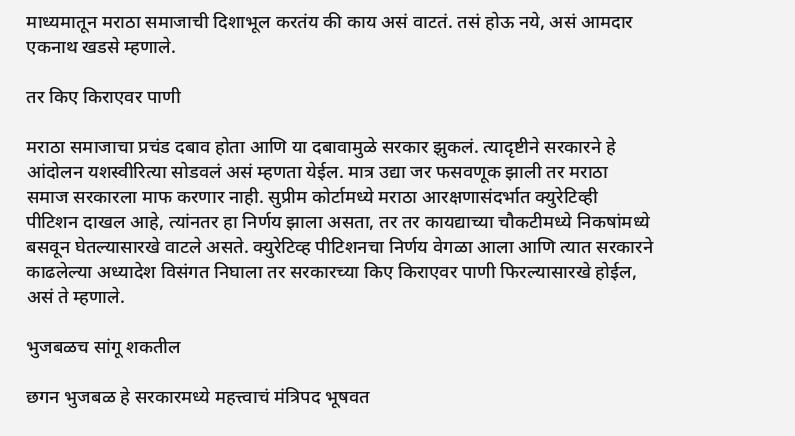माध्यमातून मराठा समाजाची दिशाभूल करतंय की काय असं वाटतं. तसं होऊ नये, असं आमदार एकनाथ खडसे म्हणाले.

तर किए किराएवर पाणी

मराठा समाजाचा प्रचंड दबाव होता आणि या दबावामुळे सरकार झुकलं. त्यादृष्टीने सरकारने हे आंदोलन यशस्वीरित्या सोडवलं असं म्हणता येईल. मात्र उद्या जर फसवणूक झाली तर मराठा समाज सरकारला माफ करणार नाही. सुप्रीम कोर्टामध्ये मराठा आरक्षणासंदर्भात क्युरेटिव्ही पीटिशन दाखल आहे, त्यांनतर हा निर्णय झाला असता, तर तर कायद्याच्या चौकटीमध्ये निकषांमध्ये बसवून घेतल्यासारखे वाटले असते. क्युरेटिव्ह पीटिशनचा निर्णय वेगळा आला आणि त्यात सरकारने काढलेल्या अध्यादेश विसंगत निघाला तर सरकारच्या किए किराएवर पाणी फिरल्यासारखे होईल, असं ते म्हणाले.

भुजबळच सांगू शकतील

छगन भुजबळ हे सरकारमध्ये महत्त्वाचं मंत्रिपद भूषवत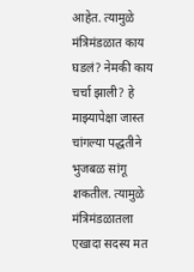आहेत. त्यामुळे मंत्रिमंडळात काय घडलं? नेमकी काय चर्चा झाली? हे माझ्यापेक्षा जास्त चांगल्या पद्धतीने भुजबळ सांगू शकतील. त्यामुळे मंत्रिमंडळातला एखादा सदस्य मत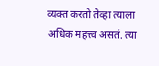व्यक्त करतो तेव्हा त्याला अधिक महत्त्व असतं. त्या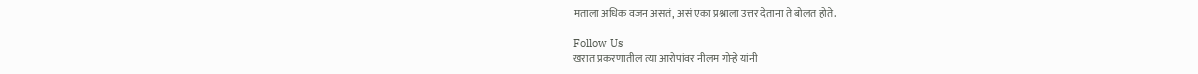मताला अधिक वजन असतं, असं एका प्रश्नाला उत्तर देताना ते बोलत होते.

Follow Us
खरात प्रकरणातील त्या आरोपांवर नीलम गोऱ्हे यांनी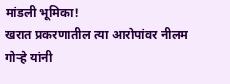मांडली भूमिका!
खरात प्रकरणातील त्या आरोपांवर नीलम गोऱ्हे यांनी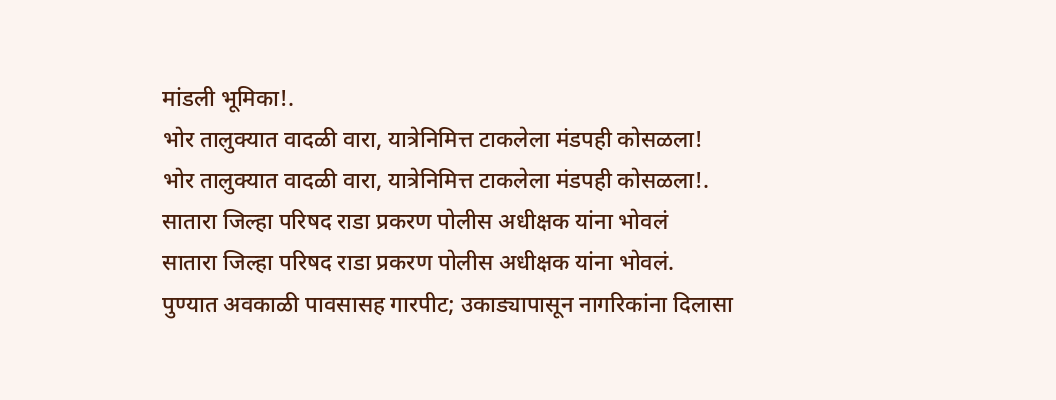मांडली भूमिका!.
भोर तालुक्यात वादळी वारा, यात्रेनिमित्त टाकलेला मंडपही कोसळला!
भोर तालुक्यात वादळी वारा, यात्रेनिमित्त टाकलेला मंडपही कोसळला!.
सातारा जिल्हा परिषद राडा प्रकरण पोलीस अधीक्षक यांना भोवलं
सातारा जिल्हा परिषद राडा प्रकरण पोलीस अधीक्षक यांना भोवलं.
पुण्यात अवकाळी पावसासह गारपीट; उकाड्यापासून नागरिकांना दिलासा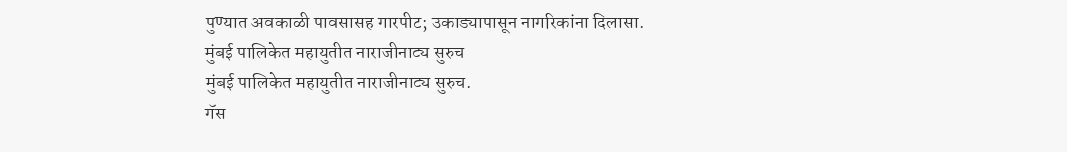पुण्यात अवकाळी पावसासह गारपीट; उकाड्यापासून नागरिकांना दिलासा.
मुंबई पालिकेत महायुतीत नाराजीनाट्य सुरुच
मुंबई पालिकेत महायुतीत नाराजीनाट्य सुरुच.
गॅस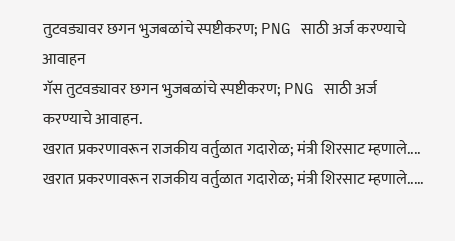तुटवड्यावर छगन भुजबळांचे स्पष्टीकरण; PNG साठी अर्ज करण्याचे आवाहन
गॅस तुटवड्यावर छगन भुजबळांचे स्पष्टीकरण; PNG साठी अर्ज करण्याचे आवाहन.
खरात प्रकरणावरून राजकीय वर्तुळात गदारोळ; मंत्री शिरसाट म्हणाले....
खरात प्रकरणावरून राजकीय वर्तुळात गदारोळ; मंत्री शिरसाट म्हणाले.....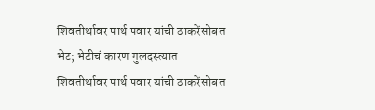शिवतीर्थावर पार्थ पवार यांची ठाकरेंसोबत भेट; भेटीचं कारण गुलदस्त्यात
शिवतीर्थावर पार्थ पवार यांची ठाकरेंसोबत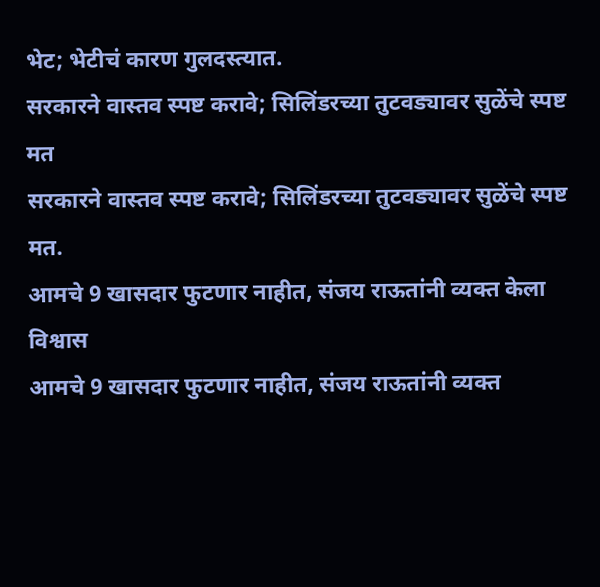भेट; भेटीचं कारण गुलदस्त्यात.
सरकारने वास्तव स्पष्ट करावे; सिलिंडरच्या तुटवड्यावर सुळेंचे स्पष्ट मत
सरकारने वास्तव स्पष्ट करावे; सिलिंडरच्या तुटवड्यावर सुळेंचे स्पष्ट मत.
आमचे 9 खासदार फुटणार नाहीत, संजय राऊतांनी व्यक्त केला विश्वास
आमचे 9 खासदार फुटणार नाहीत, संजय राऊतांनी व्यक्त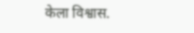केला विश्वास.